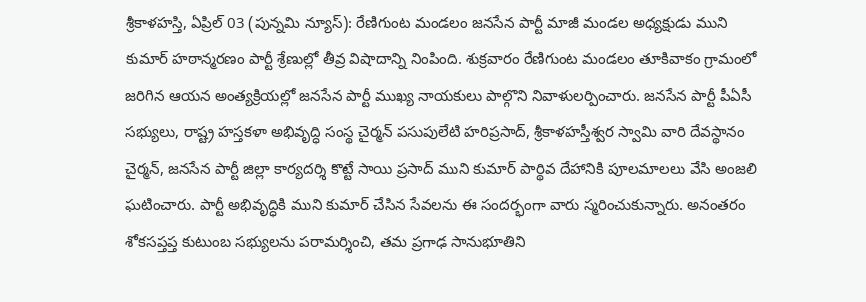శ్రీకాళహస్తి, ఏప్రిల్ 03 (పున్నమి న్యూస్): రేణిగుంట మండలం జనసేన పార్టీ మాజీ మండల అధ్యక్షుడు ముని కుమార్ హఠాన్మరణం పార్టీ శ్రేణుల్లో తీవ్ర విషాదాన్ని నింపింది. శుక్రవారం రేణిగుంట మండలం తూకివాకం గ్రామంలో జరిగిన ఆయన అంత్యక్రియల్లో జనసేన పార్టీ ముఖ్య నాయకులు పాల్గొని నివాళులర్పించారు. జనసేన పార్టీ పీఏసీ సభ్యులు, రాష్ట్ర హస్తకళా అభివృద్ధి సంస్థ చైర్మన్ పసుపులేటి హరిప్రసాద్, శ్రీకాళహస్తీశ్వర స్వామి వారి దేవస్థానం చైర్మన్, జనసేన పార్టీ జిల్లా కార్యదర్శి కొట్టే సాయి ప్రసాద్ ముని కుమార్ పార్థివ దేహానికి పూలమాలలు వేసి అంజలి ఘటించారు. పార్టీ అభివృద్ధికి ముని కుమార్ చేసిన సేవలను ఈ సందర్భంగా వారు స్మరించుకున్నారు. అనంతరం శోకసప్తప్త కుటుంబ సభ్యులను పరామర్శించి, తమ ప్రగాఢ సానుభూతిని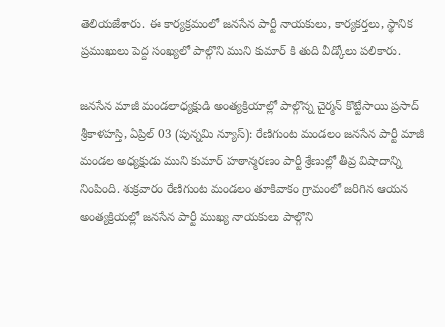తెలియజేశారు. ఈ కార్యక్రమంలో జనసేన పార్టీ నాయకులు, కార్యకర్తలు, స్థానిక ప్రముఖులు పెద్ద సంఖ్యలో పాల్గొని ముని కుమార్ కి తుది వీడ్కోలు పలికారు.

జనసేన మాజీ మండలాధ్యక్షుడి అంత్యక్రియాల్లో పాల్గొన్న చైర్మన్ కొట్టేసాయి ప్రసాద్
శ్రీకాళహస్తి, ఏప్రిల్ 03 (పున్నమి న్యూస్): రేణిగుంట మండలం జనసేన పార్టీ మాజీ మండల అధ్యక్షుడు ముని కుమార్ హఠాన్మరణం పార్టీ శ్రేణుల్లో తీవ్ర విషాదాన్ని నింపింది. శుక్రవారం రేణిగుంట మండలం తూకివాకం గ్రామంలో జరిగిన ఆయన అంత్యక్రియల్లో జనసేన పార్టీ ముఖ్య నాయకులు పాల్గొని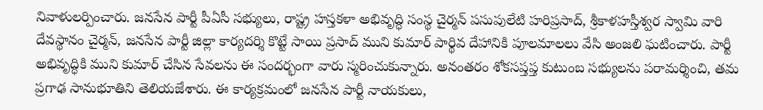నివాళులర్పించారు. జనసేన పార్టీ పీఏసీ సభ్యులు, రాష్ట్ర హస్తకళా అభివృద్ధి సంస్థ చైర్మన్ పసుపులేటి హరిప్రసాద్, శ్రీకాళహస్తీశ్వర స్వామి వారి దేవస్థానం చైర్మన్, జనసేన పార్టీ జిల్లా కార్యదర్శి కొట్టే సాయి ప్రసాద్ ముని కుమార్ పార్థివ దేహానికి పూలమాలలు వేసి అంజలి ఘటించారు. పార్టీ అభివృద్ధికి ముని కుమార్ చేసిన సేవలను ఈ సందర్భంగా వారు స్మరించుకున్నారు. అనంతరం శోకసప్తప్త కుటుంబ సభ్యులను పరామర్శించి, తమ ప్రగాఢ సానుభూతిని తెలియజేశారు. ఈ కార్యక్రమంలో జనసేన పార్టీ నాయకులు,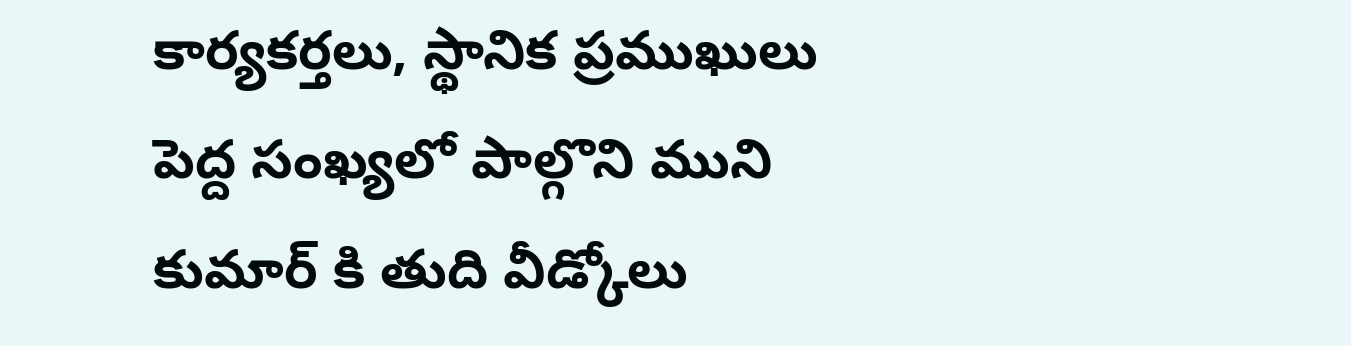కార్యకర్తలు, స్థానిక ప్రముఖులు పెద్ద సంఖ్యలో పాల్గొని ముని కుమార్ కి తుది వీడ్కోలు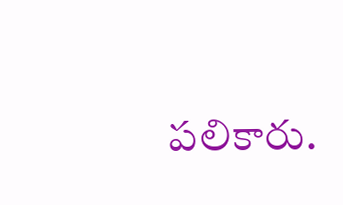పలికారు.